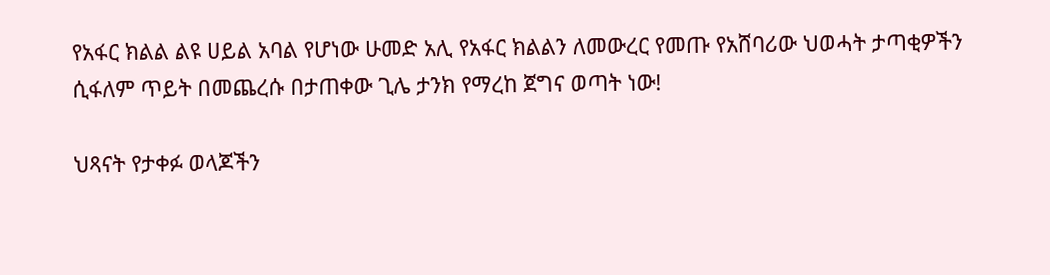የአፋር ክልል ልዩ ሀይል አባል የሆነው ሁመድ አሊ የአፋር ክልልን ለመውረር የመጡ የአሸባሪው ህወሓት ታጣቂዎችን ሲፋለም ጥይት በመጨረሱ በታጠቀው ጊሌ ታንክ የማረከ ጀግና ወጣት ነው!

ህጻናት የታቀፉ ወላጆችን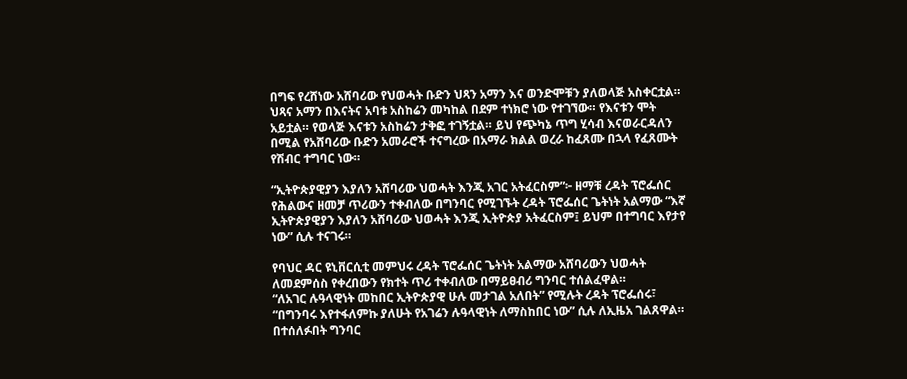በግፍ የረሸነው አሸባሪው የህወሓት ቡድን ህጻን አማን እና ወንድሞቹን ያለወላጅ አስቀርቷል።
ህጻና አማን በእናትና አባቱ አስከሬን መካከል በደም ተነክሮ ነው የተገኘው። የእናቱን ሞት አይቷል። የወላጅ እናቱን አስከሬን ታቅፎ ተገኝቷል። ይህ የጭካኔ ጥግ ሂሳብ እናወራርዳለን በሚል የአሸባሪው ቡድን አመራሮች ተናግረው በአማራ ክልል ወረራ ከፈጸሙ በኋላ የፈጸሙት የሽብር ተግባር ነው።

“ኢትዮጵያዊያን እያለን አሸባሪው ህወሓት እንጂ አገር አትፈርስም”፦ ዘማቹ ረዳት ፕሮፌሰር
የሕልውና ዘመቻ ጥሪውን ተቀብለው በግንባር የሚገኙት ረዳት ፕሮፌሰር ጌትነት አልማው “እኛ ኢትዮጵያዊያን እያለን አሸባሪው ህወሓት እንጂ ኢትዮጵያ አትፈርስም፤ ይህም በተግባር እየታየ ነው” ሲሉ ተናገሩ።

የባህር ዳር ዩኒቨርሲቲ መምህሩ ረዳት ፕሮፌሰር ጌትነት አልማው አሸባሪውን ህወሓት ለመደምሰስ የቀረበውን የክተት ጥሪ ተቀብለው በማይፀብሪ ግንባር ተሰልፈዋል።
“ለአገር ሉዓላዊነት መከበር ኢትዮጵያዊ ሁሉ መታገል አለበት” የሚሉት ረዳት ፕሮፌሰሩ፣ “በግንባሩ እየተፋለምኩ ያለሁት የአገሬን ሉዓላዊነት ለማስከበር ነው” ሲሉ ለኢዜአ ገልጸዋል።
በተሰለፉበት ግንባር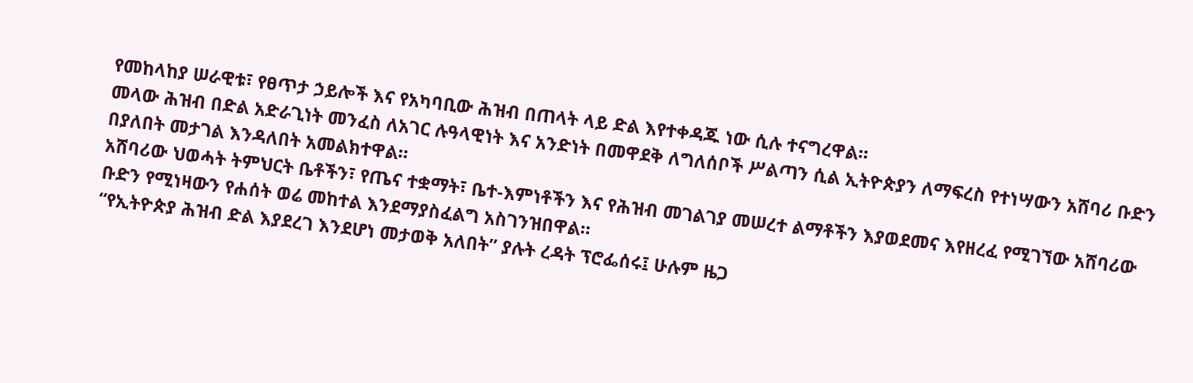የመከላከያ ሠራዊቱ፣ የፀጥታ ኃይሎች እና የአካባቢው ሕዝብ በጠላት ላይ ድል እየተቀዳጁ ነው ሲሉ ተናግረዋል።
መላው ሕዝብ በድል አድራጊነት መንፈስ ለአገር ሉዓላዊነት እና አንድነት በመዋደቅ ለግለሰቦች ሥልጣን ሲል ኢትዮጵያን ለማፍረስ የተነሣውን አሸባሪ ቡድን በያለበት መታገል እንዳለበት አመልክተዋል።
አሸባሪው ህወሓት ትምህርት ቤቶችን፣ የጤና ተቋማት፣ ቤተ-እምነቶችን እና የሕዝብ መገልገያ መሠረተ ልማቶችን እያወደመና እየዘረፈ የሚገኘው አሸባሪው ቡድን የሚነዛውን የሐሰት ወሬ መከተል እንደማያስፈልግ አስገንዝበዋል።
“የኢትዮጵያ ሕዝብ ድል እያደረገ እንደሆነ መታወቅ አለበት” ያሉት ረዳት ፕሮፌሰሩ፤ ሁሉም ዜጋ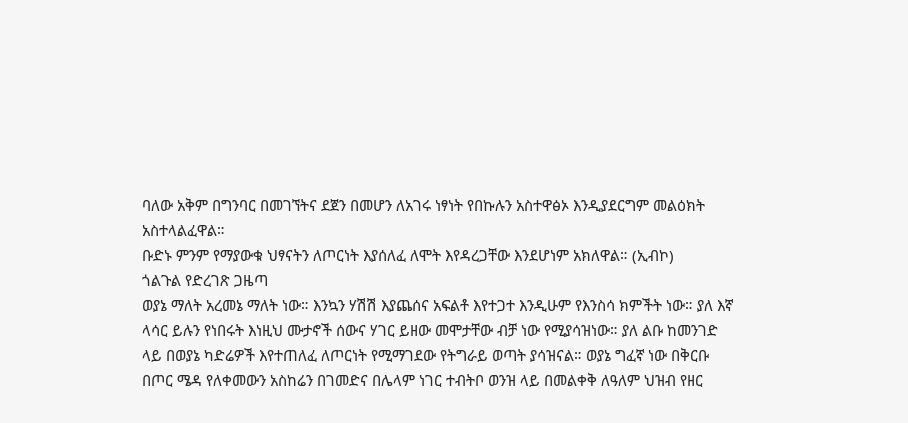ባለው አቅም በግንባር በመገኘትና ደጀን በመሆን ለአገሩ ነፃነት የበኩሉን አስተዋፅኦ እንዲያደርግም መልዕክት አስተላልፈዋል።
ቡድኑ ምንም የማያውቁ ህፃናትን ለጦርነት እያሰለፈ ለሞት እየዳረጋቸው እንደሆነም አክለዋል። (ኢብኮ)
ጎልጉል የድረገጽ ጋዜጣ
ወያኔ ማለት አረመኔ ማለት ነው። እንኳን ሃሽሽ እያጨሰና አፍልቶ እየተጋተ እንዲሁም የእንስሳ ክምችት ነው። ያለ እኛ ላሳር ይሉን የነበሩት እነዚህ ሙታኖች ሰውና ሃገር ይዘው መሞታቸው ብቻ ነው የሚያሳዝነው። ያለ ልቡ ከመንገድ ላይ በወያኔ ካድሬዎች እየተጠለፈ ለጦርነት የሚማገደው የትግራይ ወጣት ያሳዝናል። ወያኔ ግፈኛ ነው በቅርቡ በጦር ሜዳ የለቀመውን አስከሬን በገመድና በሌላም ነገር ተብትቦ ወንዝ ላይ በመልቀቅ ለዓለም ህዝብ የዘር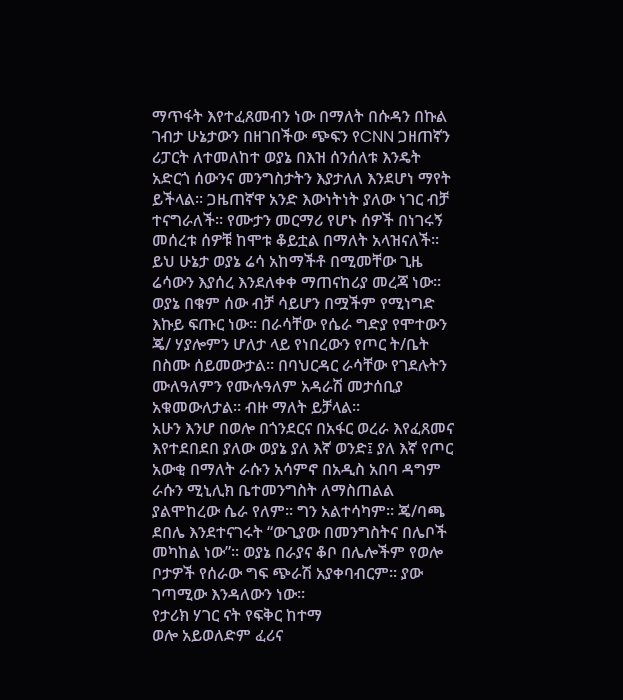ማጥፋት እየተፈጸመብን ነው በማለት በሱዳን በኩል ገብታ ሁኔታውን በዘገበችው ጭፍን የCNN ጋዘጠኛን ሪፓርት ለተመለከተ ወያኔ በእዝ ሰንሰለቱ እንዴት አድርጎ ሰውንና መንግስታትን እያታለለ እንደሆነ ማየት ይችላል። ጋዜጠኛዋ አንድ እውነትነት ያለው ነገር ብቻ ተናግራለች። የሙታን መርማሪ የሆኑ ሰዎች በነገሩኝ መሰረቱ ሰዎቹ ከሞቱ ቆይቷል በማለት አላዝናለች። ይህ ሁኔታ ወያኔ ሬሳ አከማችቶ በሚመቸው ጊዜ ሬሳውን እያሰረ እንደለቀቀ ማጠናከሪያ መረጃ ነው። ወያኔ በቁም ሰው ብቻ ሳይሆን በሟችም የሚነግድ እኩይ ፍጡር ነው። በራሳቸው የሴራ ግድያ የሞተውን ጄ/ ሃያሎምን ሆለታ ላይ የነበረውን የጦር ት/ቤት በስሙ ሰይመውታል። በባህርዳር ራሳቸው የገደሉትን ሙለዓለምን የሙሉዓለም አዳራሽ መታሰቢያ አቁመውለታል። ብዙ ማለት ይቻላል።
አሁን እንሆ በወሎ በጎንደርና በአፋር ወረራ እየፈጸመና እየተደበደበ ያለው ወያኔ ያለ እኛ ወንድ፤ ያለ እኛ የጦር አውቂ በማለት ራሱን አሳምኖ በአዲስ አበባ ዳግም ራሱን ሚኒሊክ ቤተመንግስት ለማስጠልል ያልሞከረው ሴራ የለም። ግን አልተሳካም። ጄ/ባጫ ደበሌ እንደተናገሩት “ውጊያው በመንግስትና በሌቦች መካከል ነው”። ወያኔ በራያና ቆቦ በሌሎችም የወሎ ቦታዎች የሰራው ግፍ ጭራሽ አያቀባብርም። ያው ገጣሚው እንዳለውን ነው።
የታሪክ ሃገር ናት የፍቅር ከተማ
ወሎ አይወለድም ፈሪና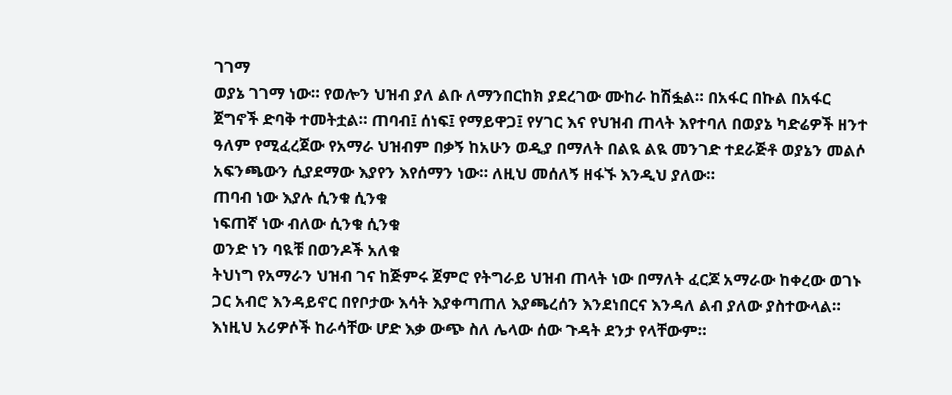ገገማ
ወያኔ ገገማ ነው። የወሎን ህዝብ ያለ ልቡ ለማንበርከክ ያደረገው ሙከራ ከሽፏል። በአፋር በኩል በአፋር ጀግኖች ድባቅ ተመትቷል። ጠባብ፤ ሰነፍ፤ የማይዋጋ፤ የሃገር እና የህዝብ ጠላት እየተባለ በወያኔ ካድሬዎች ዘንተ ዓለም የሚፈረጀው የአማራ ህዝብም በቃኝ ከአሁን ወዲያ በማለት በልዪ ልዪ መንገድ ተደራጅቶ ወያኔን መልሶ አፍንጫውን ሲያደማው እያየን እየሰማን ነው። ለዚህ መሰለኝ ዘፋኙ እንዲህ ያለው።
ጠባብ ነው እያሉ ሲንቁ ሲንቁ
ነፍጠኛ ነው ብለው ሲንቁ ሲንቁ
ወንድ ነን ባዪቹ በወንዶች አለቁ
ትህነግ የአማራን ህዝብ ገና ከጅምሩ ጀምሮ የትግራይ ህዝብ ጠላት ነው በማለት ፈርጆ አማራው ከቀረው ወገኑ ጋር አብሮ እንዳይኖር በየቦታው እሳት እያቀጣጠለ እያጫረሰን እንደነበርና እንዳለ ልብ ያለው ያስተውላል። እነዚህ አሪዎሶች ከራሳቸው ሆድ እቃ ውጭ ስለ ሌላው ሰው ጉዳት ደንታ የላቸውም።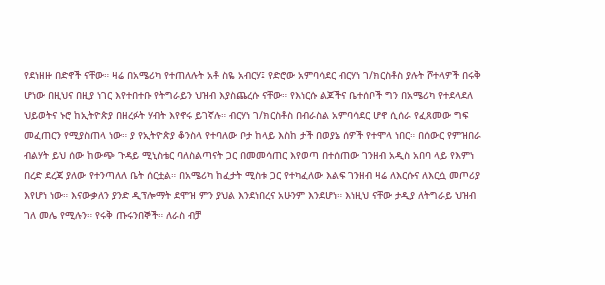የደነዘዙ በድኖች ናቸው። ዛሬ በአሜሪካ የተጠለሉት አቶ ስዬ አብርሃ፤ የድሮው አምባሳደር ብርሃነ ገ/ክርስቶስ ያሉት ሾተላዎች በሩቅ ሆነው በዚህና በዚያ ነገር እየተበተቡ የትግራይን ህዝብ እያስጨረሱ ናቸው። የእነርሱ ልጆችና ቤተሰቦች ግን በአሜሪካ የተደላደለ ህይወትና ኑሮ ከኢትዮጵያ በዘረፉት ሃብት እየኖሩ ይገኛሉ። ብርሃነ ገ/ክርስቶስ በብራስል አምባሳደር ሆኖ ሲሰራ የፈጸመው ግፍ መፈጠርን የሚያስጠላ ነው። ያ የኢትዮጵያ ቆንስላ የተባለው ቦታ ከላይ እስከ ታች በወያኔ ሰዎች የተሞላ ነበር። በሰውር የምዝበራ ብልሃት ይህ ሰው ከውጭ ጉዳይ ሚኒስቴር ባለስልጣናት ጋር በመመሳጠር እየወጣ በተሰጠው ገንዘብ አዲስ አበባ ላይ የእምነ በረድ ደረጃ ያለው የተንጣለለ ቤት ሰርቷል። በአሜሪካ ከፈታት ሚስቱ ጋር የተካፈለው እልፍ ገንዘብ ዛሬ ለእርሱና ለእርሷ መጦሪያ እየሆነ ነው። እናውቃለን ያንድ ዲፕሎማት ደሞዝ ምን ያህል እንደነበረና አሁንም እንደሆነ። እነዚህ ናቸው ታዲያ ለትግራይ ህዝብ ገለ መሌ የሚሉን። የሩቅ ጡሩንበኞች። ለራስ ብቻ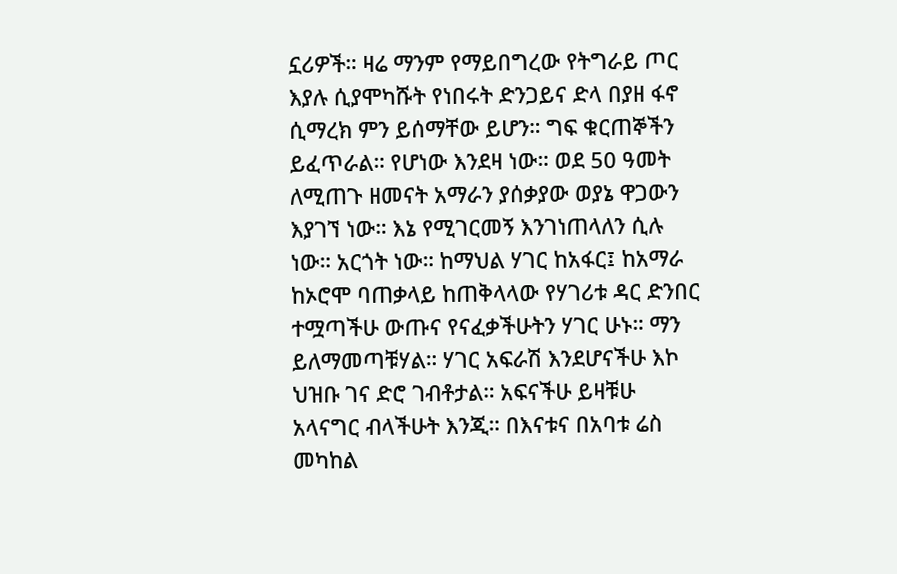ኗሪዎች። ዛሬ ማንም የማይበግረው የትግራይ ጦር እያሉ ሲያሞካሹት የነበሩት ድንጋይና ድላ በያዘ ፋኖ ሲማረክ ምን ይሰማቸው ይሆን። ግፍ ቁርጠኞችን ይፈጥራል። የሆነው እንደዛ ነው። ወደ 50 ዓመት ለሚጠጉ ዘመናት አማራን ያሰቃያው ወያኔ ዋጋውን እያገኘ ነው። እኔ የሚገርመኝ እንገነጠላለን ሲሉ ነው። አርጎት ነው። ከማህል ሃገር ከአፋር፤ ከአማራ ከኦሮሞ ባጠቃላይ ከጠቅላላው የሃገሪቱ ዳር ድንበር ተሟጣችሁ ውጡና የናፈቃችሁትን ሃገር ሁኑ። ማን ይለማመጣቹሃል። ሃገር አፍራሽ እንደሆናችሁ እኮ ህዝቡ ገና ድሮ ገብቶታል። አፍናችሁ ይዛቹሁ አላናግር ብላችሁት እንጂ። በእናቱና በአባቱ ሬስ መካከል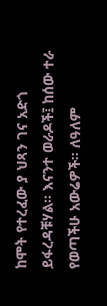ከሞት የተረፈው ያ ህጻን ገና አድጎ ይፋረዳቹሃል። እናንተ ወራዶች፤ ከሰው ተራ የወጣችሁ አውሬዎች። ለዓለም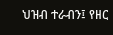ህዝብ ተራብን፤ የዘር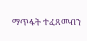ማጥፋት ተፈጸመብን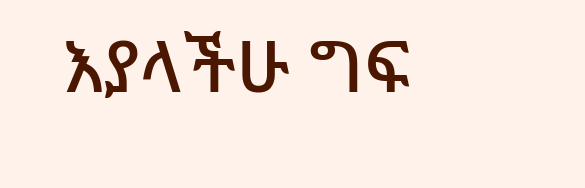እያላችሁ ግፍ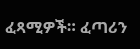ፈጻሚዎች። ፈጣሪን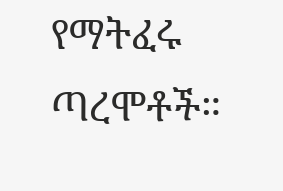የማትፈሩ ጣረሞቶች።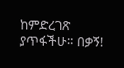ከምድረገጽ ያጥፋችሁ። በቃኝ!